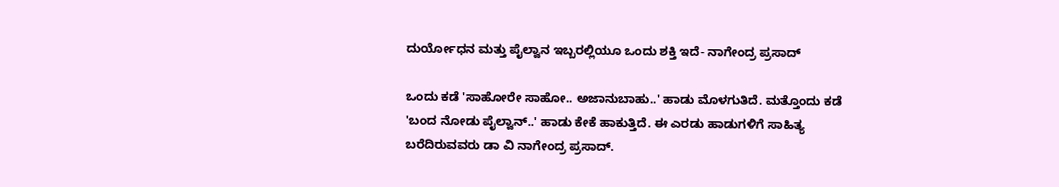ದುರ್ಯೋಧನ ಮತ್ತು ಪೈಲ್ವಾನ ಇಬ್ಬರಲ್ಲಿಯೂ ಒಂದು ಶಕ್ತಿ ಇದೆ- ನಾಗೇಂದ್ರ ಪ್ರಸಾದ್

ಒಂದು ಕಡೆ 'ಸಾಹೋರೇ ಸಾಹೋ.. ಅಜಾನುಬಾಹು..' ಹಾಡು ಮೊಳಗುತಿದೆ. ಮತ್ತೊಂದು ಕಡೆ 'ಬಂದ ನೋಡು ಪೈಲ್ವಾನ್..' ಹಾಡು ಕೇಕೆ ಹಾಕುತ್ತಿದೆ. ಈ ಎರಡು ಹಾಡುಗಳಿಗೆ ಸಾಹಿತ್ಯ ಬರೆದಿರುವವರು ಡಾ ವಿ ನಾಗೇಂದ್ರ ಪ್ರಸಾದ್.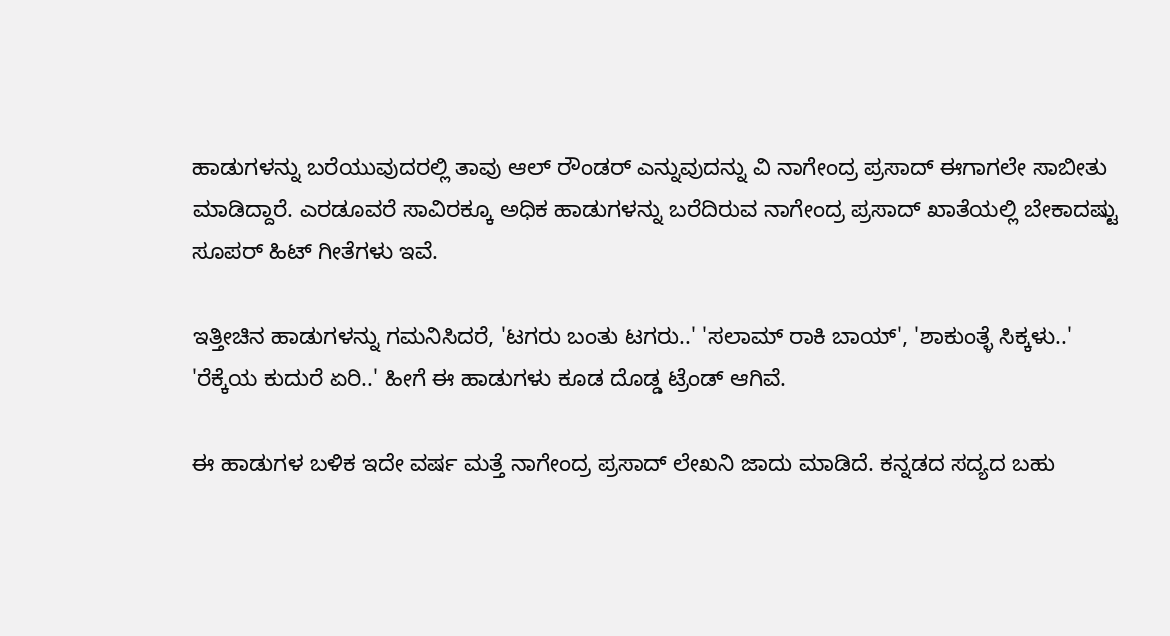ಹಾಡುಗಳನ್ನು ಬರೆಯುವುದರಲ್ಲಿ ತಾವು ಆಲ್ ರೌಂಡರ್ ಎನ್ನುವುದನ್ನು ವಿ ನಾಗೇಂದ್ರ ಪ್ರಸಾದ್ ಈಗಾಗಲೇ ಸಾಬೀತು ಮಾಡಿದ್ದಾರೆ. ಎರಡೂವರೆ ಸಾವಿರಕ್ಕೂ ಅಧಿಕ ಹಾಡುಗಳನ್ನು ಬರೆದಿರುವ ನಾಗೇಂದ್ರ ಪ್ರಸಾದ್ ಖಾತೆಯಲ್ಲಿ ಬೇಕಾದಷ್ಟು ಸೂಪರ್ ಹಿಟ್ ಗೀತೆಗಳು ಇವೆ.

ಇತ್ತೀಚಿನ ಹಾಡುಗಳನ್ನು ಗಮನಿಸಿದರೆ, 'ಟಗರು ಬಂತು ಟಗರು..' 'ಸಲಾಮ್ ರಾಕಿ ಬಾಯ್', 'ಶಾಕುಂತ್ಳೆ ಸಿಕ್ಕಳು..' 'ರೆಕ್ಕೆಯ ಕುದುರೆ ಏರಿ..' ಹೀಗೆ ಈ ಹಾಡುಗಳು ಕೂಡ ದೊಡ್ಡ ಟ್ರೆಂಡ್ ಆಗಿವೆ.

ಈ ಹಾಡುಗಳ ಬಳಿಕ ಇದೇ ವರ್ಷ ಮತ್ತೆ ನಾಗೇಂದ್ರ ಪ್ರಸಾದ್ ಲೇಖನಿ ಜಾದು ಮಾಡಿದೆ. ಕನ್ನಡದ ಸದ್ಯದ ಬಹು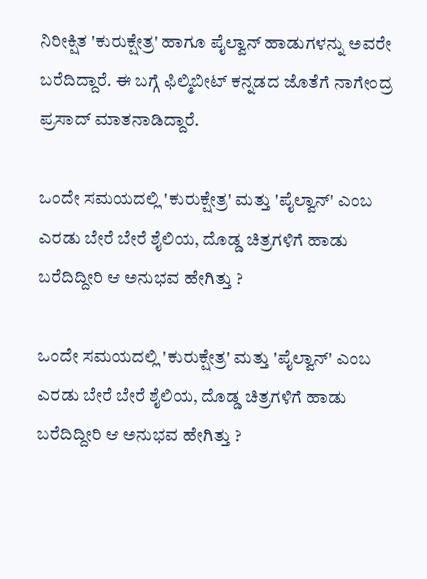ನಿರೀಕ್ಷಿತ 'ಕುರುಕ್ಷೇತ್ರ' ಹಾಗೂ ಪೈಲ್ವಾನ್ ಹಾಡುಗಳನ್ನು ಅವರೇ ಬರೆದಿದ್ದಾರೆ. ಈ ಬಗ್ಗೆ ಫಿಲ್ಮಿಬೀಟ್ ಕನ್ನಡದ ಜೊತೆಗೆ ನಾಗೇಂದ್ರ ಪ್ರಸಾದ್ ಮಾತನಾಡಿದ್ದಾರೆ.

ಒಂದೇ ಸಮಯದಲ್ಲಿ 'ಕುರುಕ್ಷೇತ್ರ' ಮತ್ತು 'ಪೈಲ್ವಾನ್' ಎಂಬ ಎರಡು ಬೇರೆ ಬೇರೆ ಶೈಲಿಯ, ದೊಡ್ಡ ಚಿತ್ರಗಳಿಗೆ ಹಾಡು ಬರೆದಿದ್ದೀರಿ ಆ ಅನುಭವ ಹೇಗಿತ್ತು ?

ಒಂದೇ ಸಮಯದಲ್ಲಿ 'ಕುರುಕ್ಷೇತ್ರ' ಮತ್ತು 'ಪೈಲ್ವಾನ್' ಎಂಬ ಎರಡು ಬೇರೆ ಬೇರೆ ಶೈಲಿಯ, ದೊಡ್ಡ ಚಿತ್ರಗಳಿಗೆ ಹಾಡು ಬರೆದಿದ್ದೀರಿ ಆ ಅನುಭವ ಹೇಗಿತ್ತು ?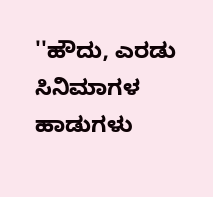''ಹೌದು, ಎರಡು ಸಿನಿಮಾಗಳ ಹಾಡುಗಳು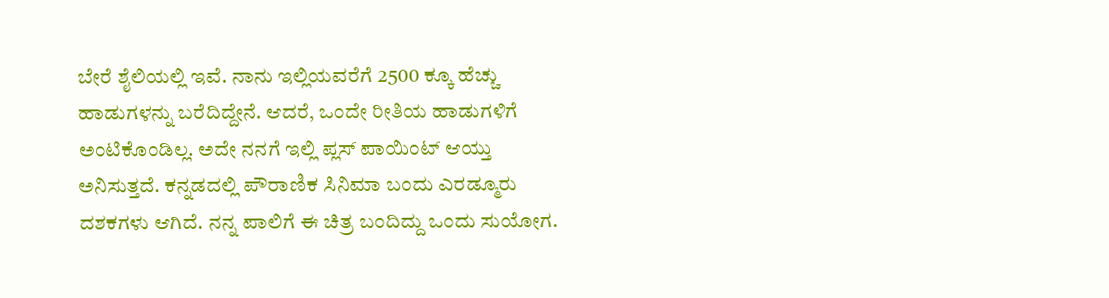ಬೇರೆ ಶೈಲಿಯಲ್ಲಿ ಇವೆ. ನಾನು ಇಲ್ಲಿಯವರೆಗೆ 2500 ಕ್ಕೂ ಹೆಚ್ಚು ಹಾಡುಗಳನ್ನು ಬರೆದಿದ್ದೇನೆ. ಆದರೆ, ಒಂದೇ ರೀತಿಯ ಹಾಡುಗಳಿಗೆ ಅಂಟಿಕೊಂಡಿಲ್ಲ. ಅದೇ ನನಗೆ ಇಲ್ಲಿ ಪ್ಲಸ್ ಪಾಯಿಂಟ್ ಆಯ್ತು ಅನಿಸುತ್ತದೆ. ಕನ್ನಡದಲ್ಲಿ ಪೌರಾಣಿಕ ಸಿನಿಮಾ ಬಂದು ಎರಡ್ಮೂರು ದಶಕಗಳು ಆಗಿದೆ. ನನ್ನ ಪಾಲಿಗೆ ಈ ಚಿತ್ರ ಬಂದಿದ್ದು ಒಂದು ಸುಯೋಗ.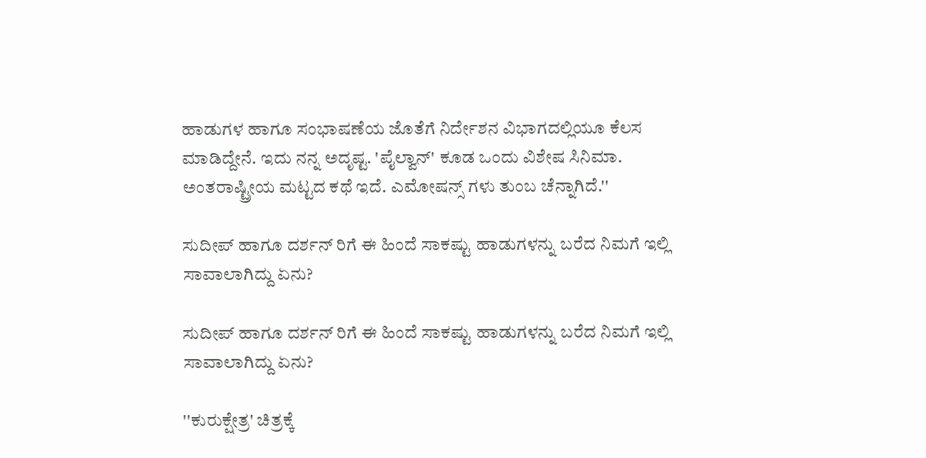ಹಾಡುಗಳ ಹಾಗೂ ಸಂಭಾಷಣೆಯ ಜೊತೆಗೆ ನಿರ್ದೇಶನ ವಿಭಾಗದಲ್ಲಿಯೂ ಕೆಲಸ ಮಾಡಿದ್ದೇನೆ. ಇದು ನನ್ನ ಅದೃಷ್ಟ. 'ಪೈಲ್ವಾನ್' ಕೂಡ ಒಂದು ವಿಶೇಷ ಸಿನಿಮಾ. ಅಂತರಾಷ್ಟ್ರೀಯ ಮಟ್ಟದ ಕಥೆ ಇದೆ. ಎಮೋಷನ್ಸ್ ಗಳು ತುಂಬ ಚೆನ್ನಾಗಿದೆ.''

ಸುದೀಪ್ ಹಾಗೂ ದರ್ಶನ್ ರಿಗೆ ಈ ಹಿಂದೆ ಸಾಕಷ್ಟು ಹಾಡುಗಳನ್ನು ಬರೆದ ನಿಮಗೆ ಇಲ್ಲಿ ಸಾವಾಲಾಗಿದ್ದು ಏನು?

ಸುದೀಪ್ ಹಾಗೂ ದರ್ಶನ್ ರಿಗೆ ಈ ಹಿಂದೆ ಸಾಕಷ್ಟು ಹಾಡುಗಳನ್ನು ಬರೆದ ನಿಮಗೆ ಇಲ್ಲಿ ಸಾವಾಲಾಗಿದ್ದು ಏನು?

''ಕುರುಕ್ಷೇತ್ರ' ಚಿತ್ರಕ್ಕೆ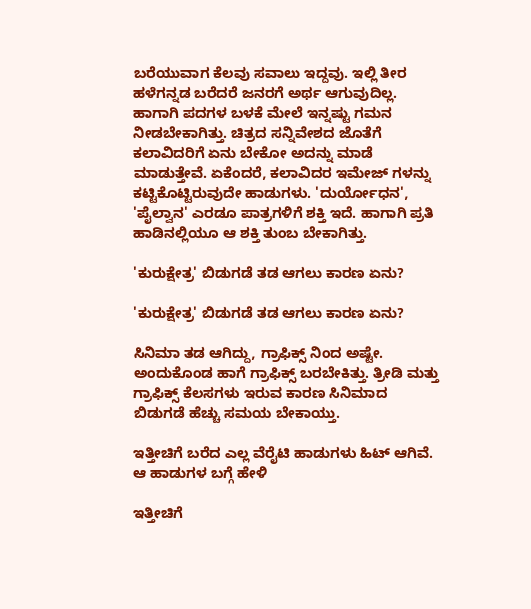ಬರೆಯುವಾಗ ಕೆಲವು ಸವಾಲು ಇದ್ದವು. ಇಲ್ಲಿ ತೀರ ಹಳೆಗನ್ನಡ ಬರೆದರೆ ಜನರಗೆ ಅರ್ಥ ಆಗುವುದಿಲ್ಲ. ಹಾಗಾಗಿ ಪದಗಳ ಬಳಕೆ ಮೇಲೆ ಇನ್ನಷ್ಟು ಗಮನ ನೀಡಬೇಕಾಗಿತ್ತು. ಚಿತ್ರದ ಸನ್ನಿವೇಶದ ಜೊತೆಗೆ ಕಲಾವಿದರಿಗೆ ಏನು ಬೇಕೋ ಅದನ್ನು ಮಾಡೆ ಮಾಡುತ್ತೇವೆ. ಏಕೆಂದರೆ, ಕಲಾವಿದರ ಇಮೇಜ್ ಗಳನ್ನು ಕಟ್ಟಿಕೊಟ್ಟಿರುವುದೇ ಹಾಡುಗಳು. 'ದುರ್ಯೋಧನ', 'ಪೈಲ್ವಾನ' ಎರಡೂ ಪಾತ್ರಗಳಿಗೆ ಶಕ್ತಿ ಇದೆ. ಹಾಗಾಗಿ ಪ್ರತಿ ಹಾಡಿನಲ್ಲಿಯೂ ಆ ಶಕ್ತಿ ತುಂಬ ಬೇಕಾಗಿತ್ತು.

'ಕುರುಕ್ಷೇತ್ರ' ಬಿಡುಗಡೆ ತಡ ಆಗಲು ಕಾರಣ ಏನು?

'ಕುರುಕ್ಷೇತ್ರ' ಬಿಡುಗಡೆ ತಡ ಆಗಲು ಕಾರಣ ಏನು?

ಸಿನಿಮಾ ತಡ ಆಗಿದ್ದು, ಗ್ರಾಫಿಕ್ಸ್ ನಿಂದ ಅಷ್ಟೇ. ಅಂದುಕೊಂಡ ಹಾಗೆ ಗ್ರಾಫಿಕ್ಸ್ ಬರಬೇಕಿತ್ತು. ತ್ರೀಡಿ ಮತ್ತು ಗ್ರಾಫಿಕ್ಸ್ ಕೆಲಸಗಳು ಇರುವ ಕಾರಣ ಸಿನಿಮಾದ ಬಿಡುಗಡೆ ಹೆಚ್ಚು ಸಮಯ ಬೇಕಾಯ್ತು.

ಇತ್ತೀಚಿಗೆ ಬರೆದ ಎಲ್ಲ ವೆರೈಟಿ ಹಾಡುಗಳು ಹಿಟ್ ಆಗಿವೆ. ಆ ಹಾಡುಗಳ ಬಗ್ಗೆ ಹೇಳಿ

ಇತ್ತೀಚಿಗೆ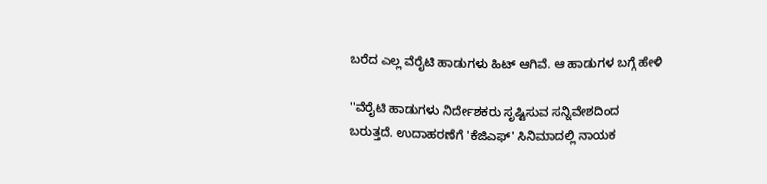ಬರೆದ ಎಲ್ಲ ವೆರೈಟಿ ಹಾಡುಗಳು ಹಿಟ್ ಆಗಿವೆ. ಆ ಹಾಡುಗಳ ಬಗ್ಗೆ ಹೇಳಿ

''ವೆರೈಟಿ ಹಾಡುಗಳು ನಿರ್ದೇಶಕರು ಸೃಷ್ಟಿಸುವ ಸನ್ನಿವೇಶದಿಂದ ಬರುತ್ತದೆ. ಉದಾಹರಣೆಗೆ 'ಕೆಜಿಎಫ್' ಸಿನಿಮಾದಲ್ಲಿ ನಾಯಕ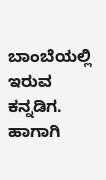ಬಾಂಬೆಯಲ್ಲಿ ಇರುವ ಕನ್ನಡಿಗ. ಹಾಗಾಗಿ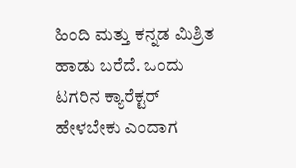ಹಿಂದಿ ಮತ್ತು ಕನ್ನಡ ಮಿಶ್ರಿತ ಹಾಡು ಬರೆದೆ. ಒಂದು ಟಗರಿನ ಕ್ಯಾರೆಕ್ಟರ್ ಹೇಳಬೇಕು ಎಂದಾಗ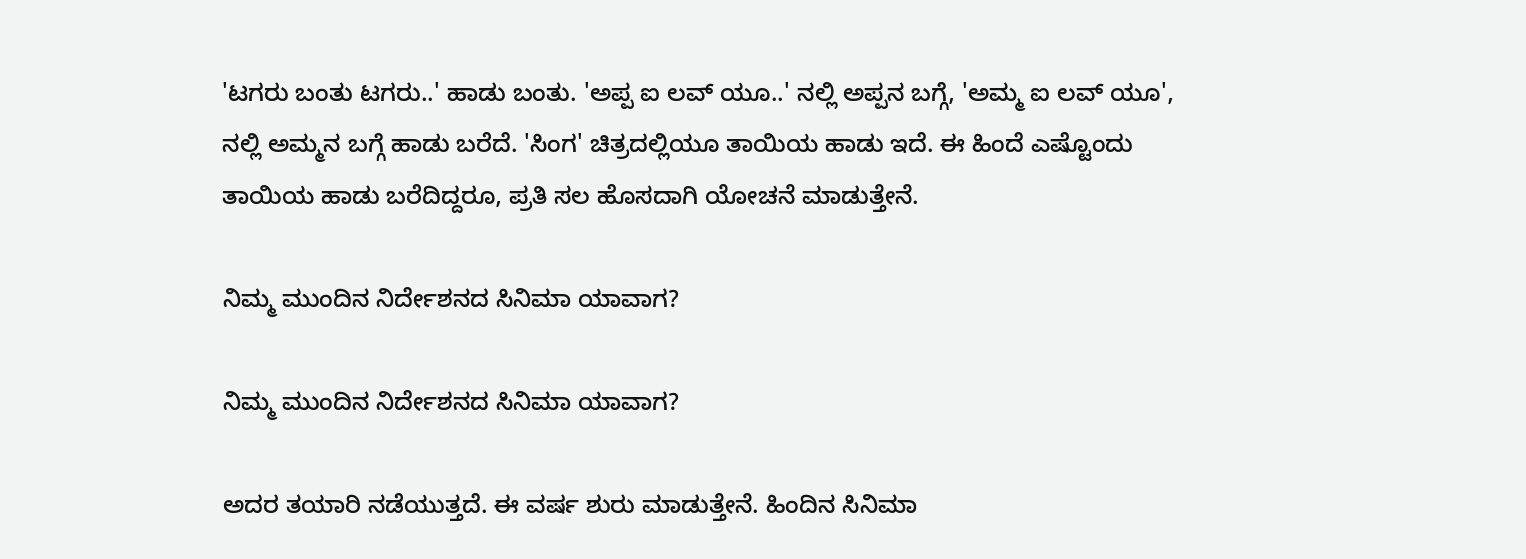'ಟಗರು ಬಂತು ಟಗರು..' ಹಾಡು ಬಂತು. 'ಅಪ್ಪ ಐ ಲವ್ ಯೂ..' ನಲ್ಲಿ ಅಪ್ಪನ ಬಗ್ಗೆ, 'ಅಮ್ಮ ಐ ಲವ್ ಯೂ', ನಲ್ಲಿ ಅಮ್ಮನ ಬಗ್ಗೆ ಹಾಡು ಬರೆದೆ. 'ಸಿಂಗ' ಚಿತ್ರದಲ್ಲಿಯೂ ತಾಯಿಯ ಹಾಡು ಇದೆ. ಈ ಹಿಂದೆ ಎಷ್ಟೊಂದು ತಾಯಿಯ ಹಾಡು ಬರೆದಿದ್ದರೂ, ಪ್ರತಿ ಸಲ ಹೊಸದಾಗಿ ಯೋಚನೆ ಮಾಡುತ್ತೇನೆ.

ನಿಮ್ಮ ಮುಂದಿನ ನಿರ್ದೇಶನದ ಸಿನಿಮಾ ಯಾವಾಗ?

ನಿಮ್ಮ ಮುಂದಿನ ನಿರ್ದೇಶನದ ಸಿನಿಮಾ ಯಾವಾಗ?

ಅದರ ತಯಾರಿ ನಡೆಯುತ್ತದೆ. ಈ ವರ್ಷ ಶುರು ಮಾಡುತ್ತೇನೆ. ಹಿಂದಿನ ಸಿನಿಮಾ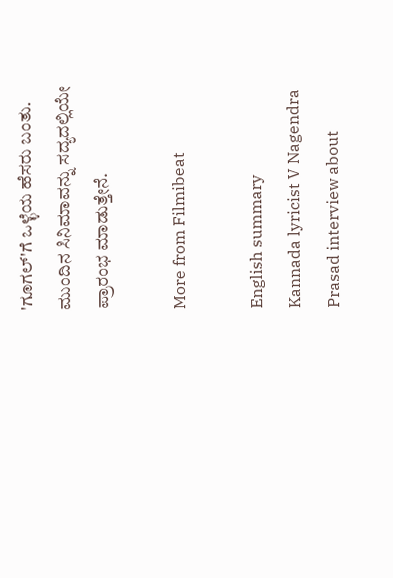'ಗೂಗಲ್'ಗೆ ಒಳ್ಳೆಯ ಹೆಸರು ಬಂತು. ಮುಂದಿನ ಸಿನಿಮಾವನ್ನು ಸದ್ಯದಲ್ಲಿಯೇ ಪ್ರಾರಂಭ ಮಾಡುತ್ತೇನೆ.

More from Filmibeat

English summary
Kannada lyricist V Nagendra Prasad interview about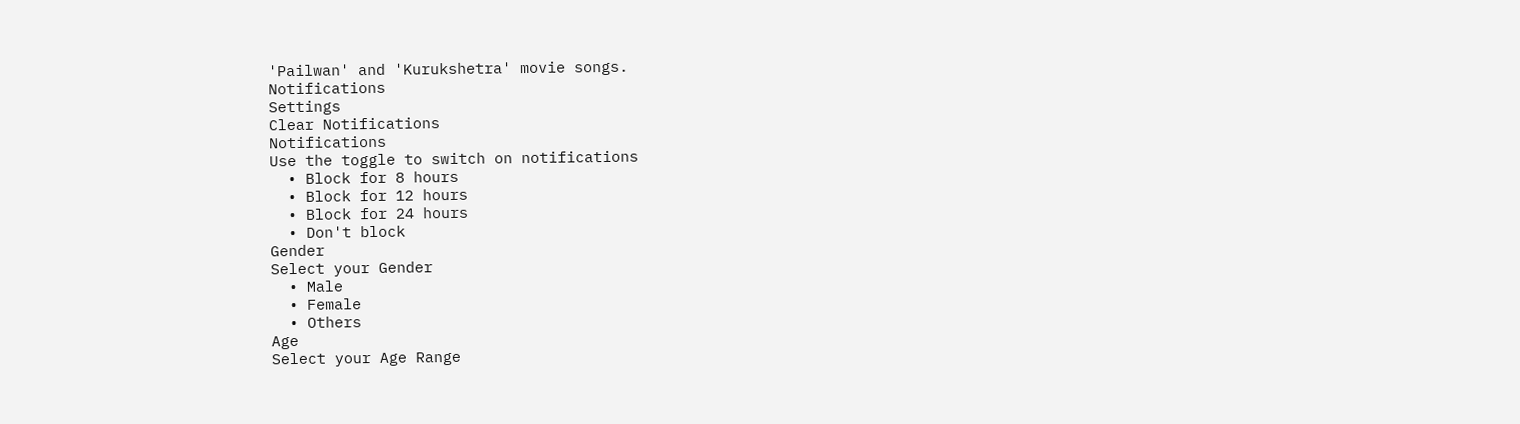'Pailwan' and 'Kurukshetra' movie songs.
Notifications
Settings
Clear Notifications
Notifications
Use the toggle to switch on notifications
  • Block for 8 hours
  • Block for 12 hours
  • Block for 24 hours
  • Don't block
Gender
Select your Gender
  • Male
  • Female
  • Others
Age
Select your Age Range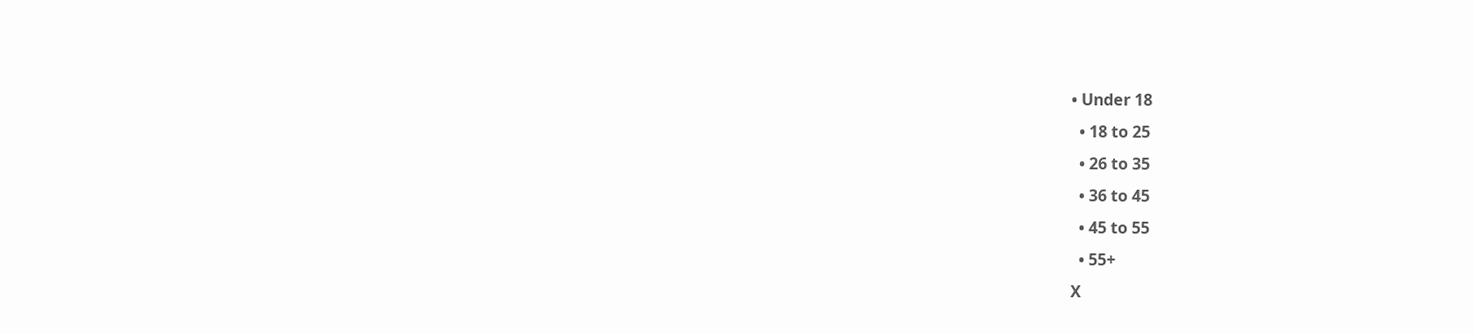• Under 18
  • 18 to 25
  • 26 to 35
  • 36 to 45
  • 45 to 55
  • 55+
X